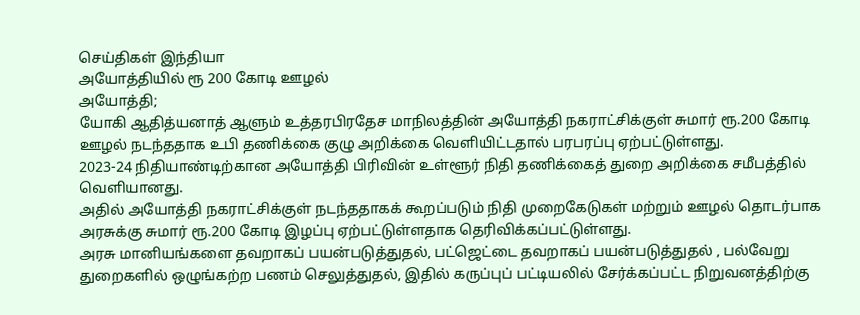செய்திகள் இந்தியா
அயோத்தியில் ரூ 200 கோடி ஊழல்
அயோத்தி;
யோகி ஆதித்யனாத் ஆளும் உத்தரபிரதேச மாநிலத்தின் அயோத்தி நகராட்சிக்குள் சுமார் ரூ.200 கோடி ஊழல் நடந்ததாக உபி தணிக்கை குழு அறிக்கை வெளியிட்டதால் பரபரப்பு ஏற்பட்டுள்ளது.
2023-24 நிதியாண்டிற்கான அயோத்தி பிரிவின் உள்ளூர் நிதி தணிக்கைத் துறை அறிக்கை சமீபத்தில் வெளியானது.
அதில் அயோத்தி நகராட்சிக்குள் நடந்ததாகக் கூறப்படும் நிதி முறைகேடுகள் மற்றும் ஊழல் தொடர்பாக அரசுக்கு சுமார் ரூ.200 கோடி இழப்பு ஏற்பட்டுள்ளதாக தெரிவிக்கப்பட்டுள்ளது.
அரசு மானியங்களை தவறாகப் பயன்படுத்துதல், பட்ஜெட்டை தவறாகப் பயன்படுத்துதல் , பல்வேறு துறைகளில் ஒழுங்கற்ற பணம் செலுத்துதல், இதில் கருப்புப் பட்டியலில் சேர்க்கப்பட்ட நிறுவனத்திற்கு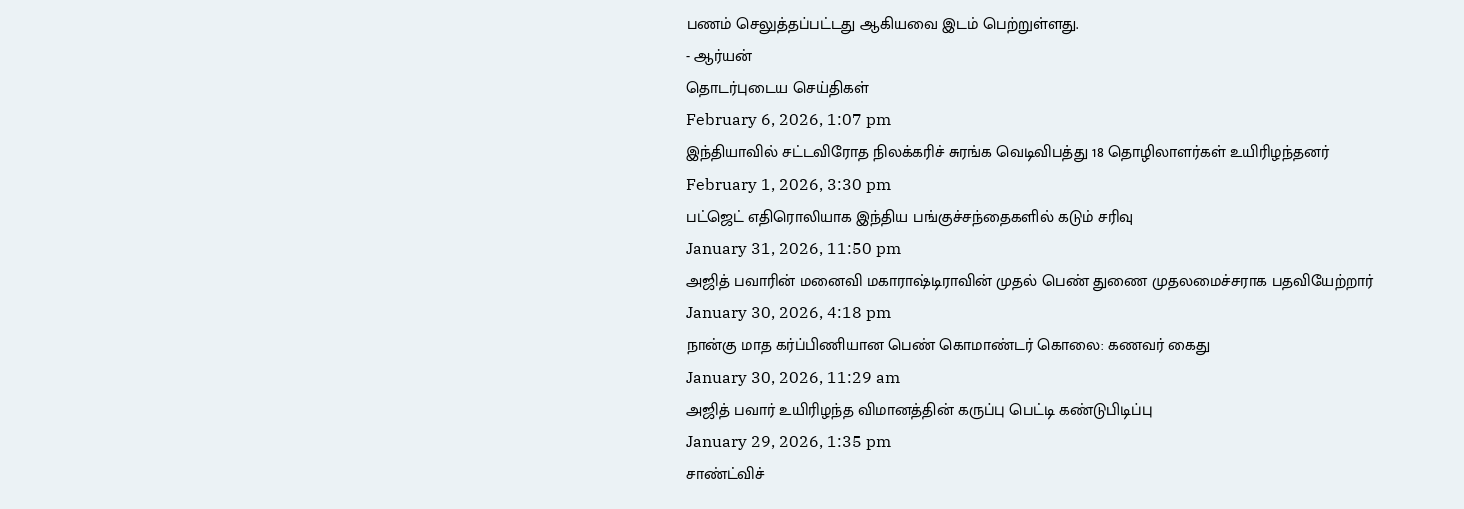பணம் செலுத்தப்பட்டது ஆகியவை இடம் பெற்றுள்ளது.
- ஆர்யன்
தொடர்புடைய செய்திகள்
February 6, 2026, 1:07 pm
இந்தியாவில் சட்டவிரோத நிலக்கரிச் சுரங்க வெடிவிபத்து 18 தொழிலாளர்கள் உயிரிழந்தனர்
February 1, 2026, 3:30 pm
பட்ஜெட் எதிரொலியாக இந்திய பங்குச்சந்தைகளில் கடும் சரிவு
January 31, 2026, 11:50 pm
அஜித் பவாரின் மனைவி மகாராஷ்டிராவின் முதல் பெண் துணை முதலமைச்சராக பதவியேற்றார்
January 30, 2026, 4:18 pm
நான்கு மாத கர்ப்பிணியான பெண் கொமாண்டர் கொலை: கணவர் கைது
January 30, 2026, 11:29 am
அஜித் பவார் உயிரிழந்த விமானத்தின் கருப்பு பெட்டி கண்டுபிடிப்பு
January 29, 2026, 1:35 pm
சாண்ட்விச்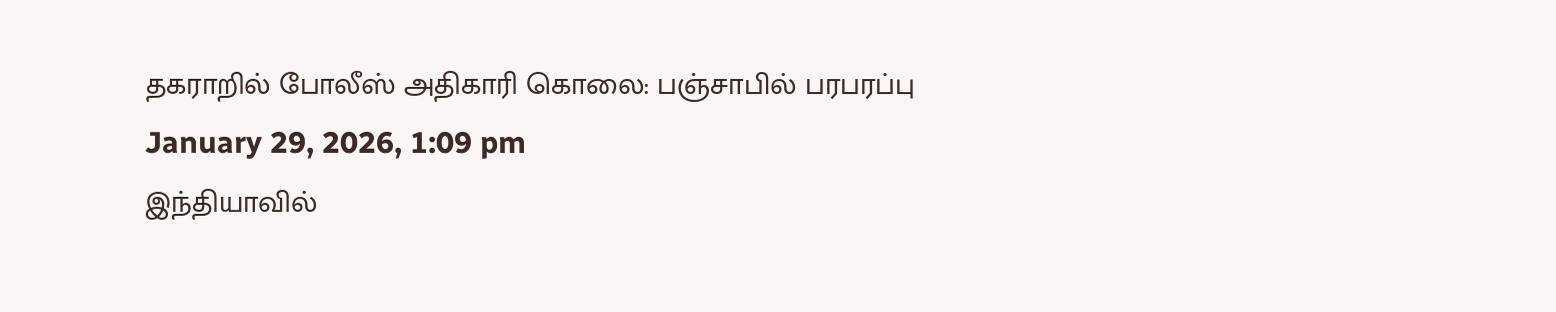தகராறில் போலீஸ் அதிகாரி கொலை: பஞ்சாபில் பரபரப்பு
January 29, 2026, 1:09 pm
இந்தியாவில்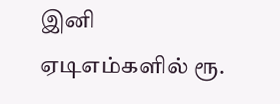இனி ஏடிஎம்களில் ரூ.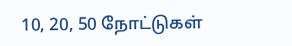10, 20, 50 நோட்டுகள்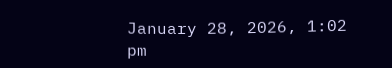January 28, 2026, 1:02 pm